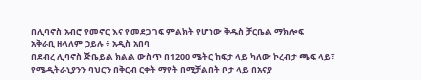በሊባኖስ አብሮ የመኖር እና የመደጋገፍ ምልክት የሆነው ቅዱስ ቻርቤል ማክሎፍ
አቅራቢ ዘላለም ኃይሉ ፥ አዲስ አበባ
በደብረ ሊባኖስ ጅቤይል ክልል ውስጥ በ1200 ሜትር ከፍታ ላይ ካለው ኮረብታ ጫፍ ላይ፣ የሜዲትራኒያንን ባህርን በቅርብ ርቀት ማየት በሚቻልበት ቦታ ላይ በአናያ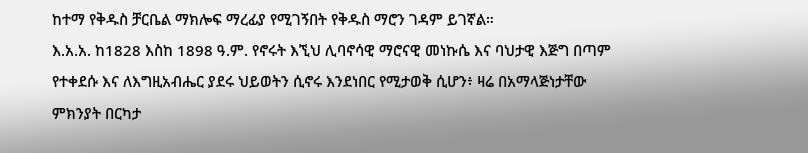ከተማ የቅዱስ ቻርቤል ማክሎፍ ማረፊያ የሚገኝበት የቅዱስ ማሮን ገዳም ይገኛል።
እ.አ.አ. ከ1828 እስከ 1898 ዓ.ም. የኖሩት እኚህ ሊባኖሳዊ ማሮናዊ መነኩሴ እና ባህታዊ እጅግ በጣም የተቀደሱ እና ለእግዚአብሔር ያደሩ ህይወትን ሲኖሩ እንደነበር የሚታወቅ ሲሆን፥ ዛሬ በአማላጅነታቸው ምክንያት በርካታ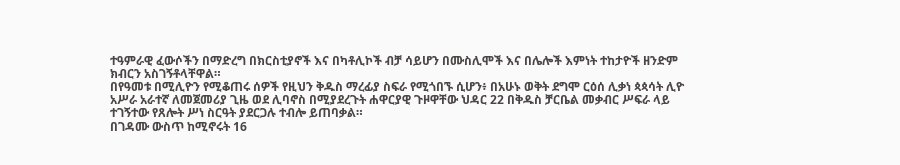ተዓምራዊ ፈውሶችን በማድረግ በክርስቲያኖች እና በካቶሊኮች ብቻ ሳይሆን በሙስሊሞች እና በሌሎች እምነት ተከታዮች ዘንድም ክብርን አስገኝቶላቸዋል።
በየዓመቱ በሚሊዮን የሚቆጠሩ ሰዎች የዚህን ቅዱስ ማረፊያ ስፍራ የሚጎበኙ ሲሆን፥ በአሁኑ ወቅት ደግሞ ርዕሰ ሊቃነ ጳጳሳት ሊዮ አሥራ አራተኛ ለመጀመሪያ ጊዜ ወደ ሊባኖስ በሚያደረጉት ሐዋርያዊ ጉዞዋቸው ህዳር 22 በቅዱስ ቻርቤል መቃብር ሥፍራ ላይ ተገኝተው የጸሎት ሥነ ስርዓት ያደርጋሉ ተብሎ ይጠባቃል።
በገዳሙ ውስጥ ከሚኖሩት 16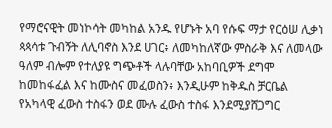የማሮናዊት መነኮሳት መካከል አንዱ የሆኑት አባ የሱፍ ማታ የርዕሠ ሊቃነ ጳጳሳቱ ጉብኝት ለሊባኖስ እንደ ሀገር፥ ለመካከለኛው ምስራቅ እና ለመላው ዓለም ብሎም የተለያዩ ግጭቶች ላሉባቸው አከባቢዎች ደግሞ ከመከፋፈል እና ከሙስና መፈወስን፥ እንዲሁም ከቅዱስ ቻርቤል የአካላዊ ፈውስ ተስፋን ወደ ሙሉ ፈውስ ተስፋ እንደሚያሸጋግር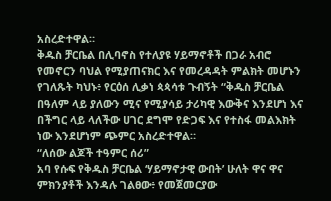አስረድተዋል።
ቅዱስ ቻርቤል በሊባኖስ የተለያዩ ሃይማኖቶች በጋራ አብሮ የመኖርን ባህል የሚያጠናክር እና የመረዳዳት ምልክት መሆኑን የገለጹት ካህኑ፥ የርዕሰ ሊቃነ ጳጳሳቱ ጉብኝት “ቅዱስ ቻርቤል በዓለም ላይ ያለውን ሚና የሚያሳይ ታሪካዊ እውቅና እንደሆነ እና በችግር ላይ ላለችው ሀገር ደግሞ የድጋፍ እና የተስፋ መልእክት ነው እንደሆነም ጭምር አስረድተዋል።
“ለሰው ልጆች ተዓምር ሰሪ”
አባ የሱፍ የቅዱስ ቻርቤል ‘ሃይማኖታዊ ውበት’ ሁለት ዋና ዋና ምክንያቶች እንዳሉ ገልፀው፥ የመጀመርያው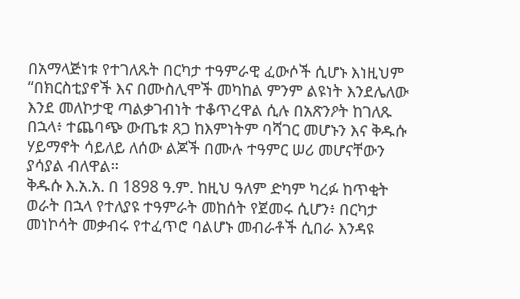በአማላጅነቱ የተገለጹት በርካታ ተዓምራዊ ፈውሶች ሲሆኑ እነዚህም “በክርስቲያኖች እና በሙስሊሞች መካከል ምንም ልዩነት እንደሌለው እንደ መለኮታዊ ጣልቃገብነት ተቆጥረዋል ሲሉ በአጽንዖት ከገለጹ በኋላ፥ ተጨባጭ ውጤቱ ጸጋ ከእምነትም ባሻገር መሆኑን እና ቅዱሱ ሃይማኖት ሳይለይ ለሰው ልጆች በሙሉ ተዓምር ሠሪ መሆናቸውን ያሳያል ብለዋል።
ቅዱሱ እ.አ.አ. በ 1898 ዓ.ም. ከዚህ ዓለም ድካም ካረፉ ከጥቂት ወራት በኋላ የተለያዩ ተዓምራት መከሰት የጀመሩ ሲሆን፥ በርካታ መነኮሳት መቃብሩ የተፈጥሮ ባልሆኑ መብራቶች ሲበራ እንዳዩ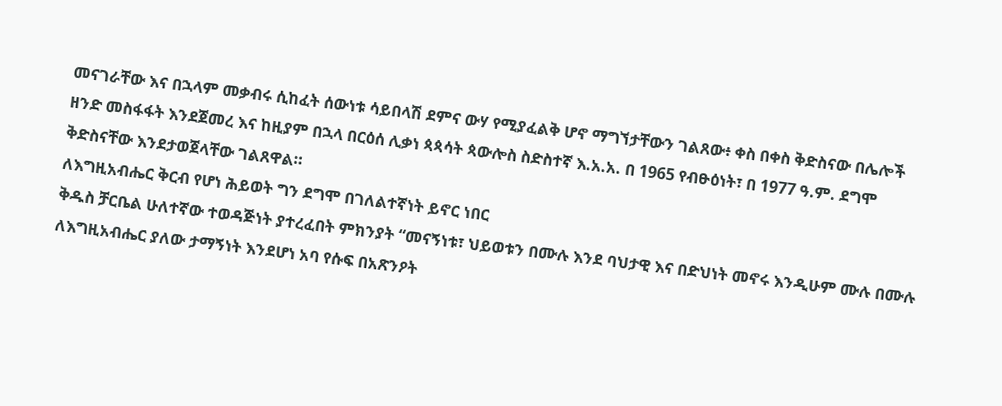መናገራቸው እና በኋላም መቃብሩ ሲከፈት ሰውነቱ ሳይበላሽ ደምና ውሃ የሚያፈልቅ ሆኖ ማግኘታቸውን ገልጸው፥ ቀስ በቀስ ቅድስናው በሌሎች ዘንድ መስፋፋት እንደጀመረ እና ከዚያም በኋላ በርዕሰ ሊቃነ ጳጳሳት ጳውሎስ ስድስተኛ እ.አ.አ. በ 1965 የብፁዕነት፣ በ 1977 ዓ.ም. ደግሞ ቅድስናቸው እንደታወጀላቸው ገልጸዋል።
ለእግዚአብሔር ቅርብ የሆነ ሕይወት ግን ደግሞ በገለልተኛነት ይኖር ነበር
ቅዱስ ቻርቤል ሁለተኛው ተወዳጅነት ያተረፈበት ምክንያት “መናኝነቱ፣ ህይወቱን በሙሉ እንደ ባህታዊ እና በድህነት መኖሩ እንዲሁም ሙሉ በሙሉ ለእግዚአብሔር ያለው ታማኝነት እንደሆነ አባ የሱፍ በአጽንዖት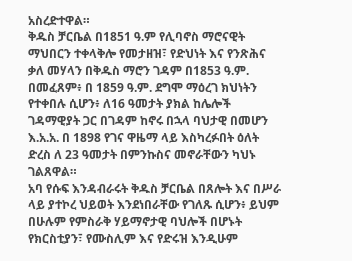አስረድተዋል።
ቅዱስ ቻርቤል በ1851 ዓ.ም የሊባኖስ ማሮናዊት ማህበርን ተቀላቅሎ የመታዘዝ፣ የድህነት እና የንጽሕና ቃለ መሃላን በቅዱስ ማሮን ገዳም በ1853 ዓ.ም. በመፈጸም፥ በ 1859 ዓ.ም. ደግሞ ማዕረገ ክህነትን የተቀበሉ ሲሆን፥ ለ16 ዓመታት ያክል ከሌሎች ገዳማዊያት ጋር በገዳም ከኖሩ በኋላ ባህታዊ በመሆን እ.አ.አ. በ 1898 የገና ዋዜማ ላይ እስካረፉበት ዕለት ድረስ ለ 23 ዓመታት በምንኩስና መኖራቸውን ካህኑ ገልጸዋል።
አባ የሱፍ እንዳብራሩት ቅዱስ ቻርቤል በጸሎት እና በሥራ ላይ ያተኮረ ህይወት እንደነበራቸው የገለጹ ሲሆን፥ ይህም በሁሉም የምስራቅ ሃይማኖታዊ ባህሎች በሆኑት የክርስቲያን፣ የሙስሊም እና የድሩዝ እንዲሁም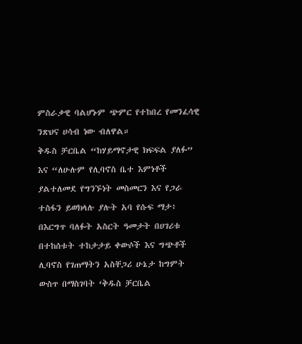ምስራቃዊ ባልሆኑም ጭምር የተከበረ የመንፈሳዊ ንጽህና ሀሳብ ነው ብለዋል።
ቅዱስ ቻርቤል “ከሃይማኖታዊ ክፍፍል ያለፉ” እና “ለሁሉም የሊባኖስ ቤተ እምነቶች ያልተለመደ የግንኙነት መስመርን እና የጋራ ተስፋን ይወክላሉ ያሉት አባ የሱፍ ማታ፥ በእርግጥ ባለፉት አስርት ዓመታት በሀገሪቱ በተከሰቱት ተከታታይ ቀውሶች እና ግጭቶች ሊባኖስ የገጠማትን አስቸጋሪ ሁኔታ ከግምት ውስጥ በማስገባት ‘ቅዱስ ቻርቤል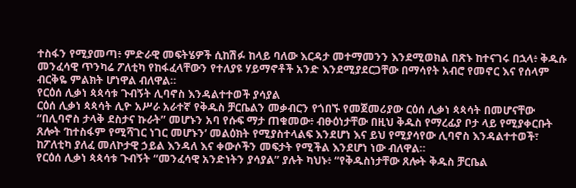ተስፋን የሚያመጣ፥ ምድራዊ መፍትሄዎች ሲከሽፉ ከላይ ባለው እርዳታ መተማመንን እንደሚወክል በጽኑ ከተናገሩ በኋላ፥ ቅዱሱ መንፈሳዊ ጥንካሬ ፖለቲካ የከፋፈላቸውን የተለያዩ ሃይማኖቶች አንድ እንደሚያደርጋቸው በማሳየት አብሮ የመኖር እና የሰላም ብርቅዬ ምልክት ሆነዋል ብለዋል።
የርዕሰ ሊቃነ ጳጳሳቱ ጉብኝት ሊባኖስ እንዳልተተወች ያሳያል
ርዕሰ ሊቃነ ጳጳሳት ሊዮ አሥራ አራተኛ የቅዱስ ቻርቤልን መቃብርን የጎበኙ የመጀመሪያው ርዕሰ ሊቃነ ጳጳሳት በመሆናቸው “በሊባኖስ ታላቅ ደስታና ኩራት” መሆኑን አባ የሱፍ ማታ ጠቁመው፥ ብፁዕነታቸው በዚህ ቅዱስ የማረፊያ ቦታ ላይ የሚያቀርቡት ጸሎት ‘ከተስፋም የሚሻገር ነገር መሆኑን’ መልዕክት የሚያስተላልፍ እንደሆነ እና ይህ የሚያሳየው ሊባኖስ እንዳልተተወች፣ ከፖለቲካ ያለፈ መለኮታዊ ኃይል እንዳለ እና ቀውሶችን መፍታት የሚችል እንደሆነ ነው ብለዋል።
የርዕሰ ሊቃነ ጳጳሳቱ ጉብኝት “መንፈሳዊ አንድነትን ያሳያል” ያሉት ካህኑ፥ “የቅዱስነታቸው ጸሎት ቅዱስ ቻርቤል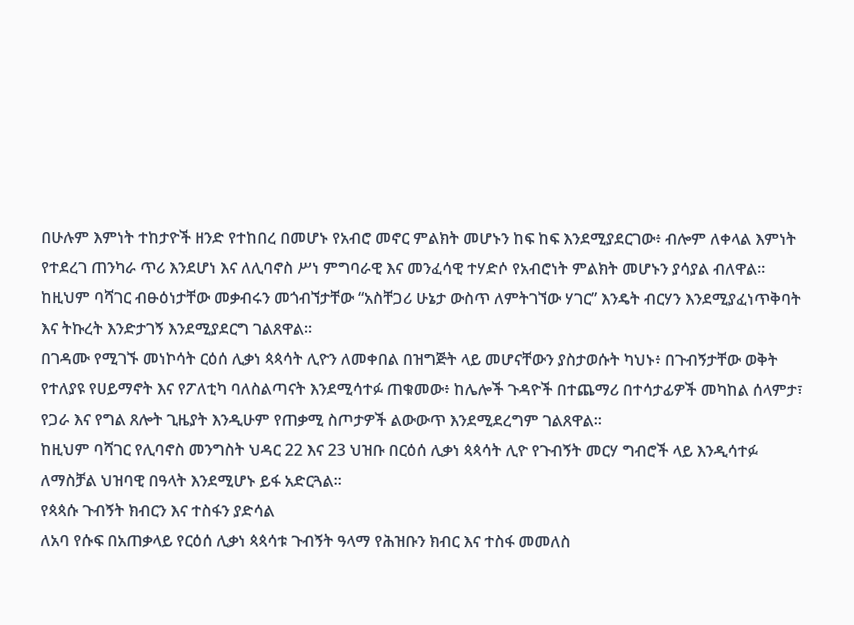በሁሉም እምነት ተከታዮች ዘንድ የተከበረ በመሆኑ የአብሮ መኖር ምልክት መሆኑን ከፍ ከፍ እንደሚያደርገው፥ ብሎም ለቀላል እምነት የተደረገ ጠንካራ ጥሪ እንደሆነ እና ለሊባኖስ ሥነ ምግባራዊ እና መንፈሳዊ ተሃድሶ የአብሮነት ምልክት መሆኑን ያሳያል ብለዋል።
ከዚህም ባሻገር ብፁዕነታቸው መቃብሩን መጎብኘታቸው “አስቸጋሪ ሁኔታ ውስጥ ለምትገኘው ሃገር” እንዴት ብርሃን እንደሚያፈነጥቅባት እና ትኩረት እንድታገኝ እንደሚያደርግ ገልጸዋል።
በገዳሙ የሚገኙ መነኮሳት ርዕሰ ሊቃነ ጳጳሳት ሊዮን ለመቀበል በዝግጅት ላይ መሆናቸውን ያስታወሱት ካህኑ፥ በጉብኝታቸው ወቅት የተለያዩ የሀይማኖት እና የፖለቲካ ባለስልጣናት እንደሚሳተፉ ጠቁመው፥ ከሌሎች ጉዳዮች በተጨማሪ በተሳታፊዎች መካከል ሰላምታ፣ የጋራ እና የግል ጸሎት ጊዜያት እንዲሁም የጠቃሚ ስጦታዎች ልውውጥ እንደሚደረግም ገልጸዋል።
ከዚህም ባሻገር የሊባኖስ መንግስት ህዳር 22 እና 23 ህዝቡ በርዕሰ ሊቃነ ጳጳሳት ሊዮ የጉብኝት መርሃ ግብሮች ላይ እንዲሳተፉ ለማስቻል ህዝባዊ በዓላት እንደሚሆኑ ይፋ አድርጓል።
የጳጳሱ ጉብኝት ክብርን እና ተስፋን ያድሳል
ለአባ የሱፍ በአጠቃላይ የርዕሰ ሊቃነ ጳጳሳቱ ጉብኝት ዓላማ የሕዝቡን ክብር እና ተስፋ መመለስ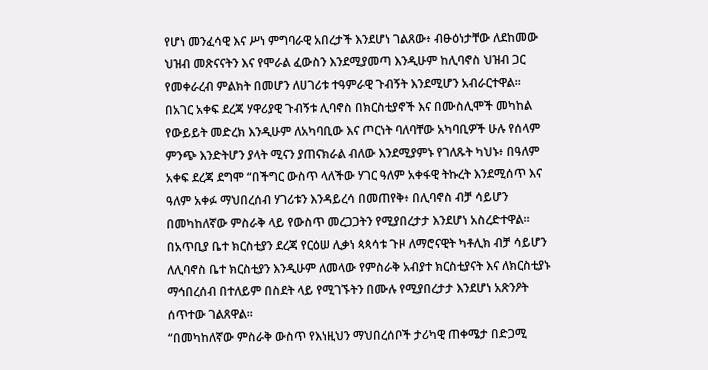የሆነ መንፈሳዊ እና ሥነ ምግባራዊ አበረታች እንደሆነ ገልጸው፥ ብፁዕነታቸው ለደከመው ህዝብ መጽናናትን እና የሞራል ፈውስን እንደሚያመጣ እንዲሁም ከሊባኖስ ህዝብ ጋር የመቀራረብ ምልክት በመሆን ለሀገሪቱ ተዓምራዊ ጉብኝት እንደሚሆን አብራርተዋል።
በአገር አቀፍ ደረጃ ሃዋሪያዊ ጉብኝቱ ሊባኖስ በክርስቲያኖች እና በሙስሊሞች መካከል የውይይት መድረክ እንዲሁም ለአካባቢው እና ጦርነት ባለባቸው አካባቢዎች ሁሉ የሰላም ምንጭ እንድትሆን ያላት ሚናን ያጠናክራል ብለው እንደሚያምኑ የገለጹት ካህኑ፥ በዓለም አቀፍ ደረጃ ደግሞ “በችግር ውስጥ ላለችው ሃገር ዓለም አቀፋዊ ትኩረት እንደሚሰጥ እና ዓለም አቀፉ ማህበረሰብ ሃገሪቱን እንዳይረሳ በመጠየቅ፥ በሊባኖስ ብቻ ሳይሆን በመካከለኛው ምስራቅ ላይ የውስጥ መረጋጋትን የሚያበረታታ እንደሆነ አስረድተዋል።
በአጥቢያ ቤተ ክርስቲያን ደረጃ የርዕሠ ሊቃነ ጳጳሳቱ ጉዞ ለማሮናዊት ካቶሊክ ብቻ ሳይሆን ለሊባኖስ ቤተ ክርስቲያን እንዲሁም ለመላው የምስራቅ አብያተ ክርስቲያናት እና ለክርስቲያኑ ማኅበረሰብ በተለይም በስደት ላይ የሚገኙትን በሙሉ የሚያበረታታ እንደሆነ አጽንዖት ሰጥተው ገልጸዋል።
“በመካከለኛው ምስራቅ ውስጥ የእነዚህን ማህበረሰቦች ታሪካዊ ጠቀሜታ በድጋሚ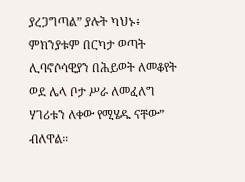ያረጋግጣል” ያሉት ካህኑ፥ ምክንያቱም በርካታ ወጣት ሊባኖሶሳዊያን በሕይወት ለመቆየት ወደ ሌላ ቦታ ሥራ ለመፈለግ ሃገሪቱን ለቀው የሚሄዱ ናቸው” ብለዋል።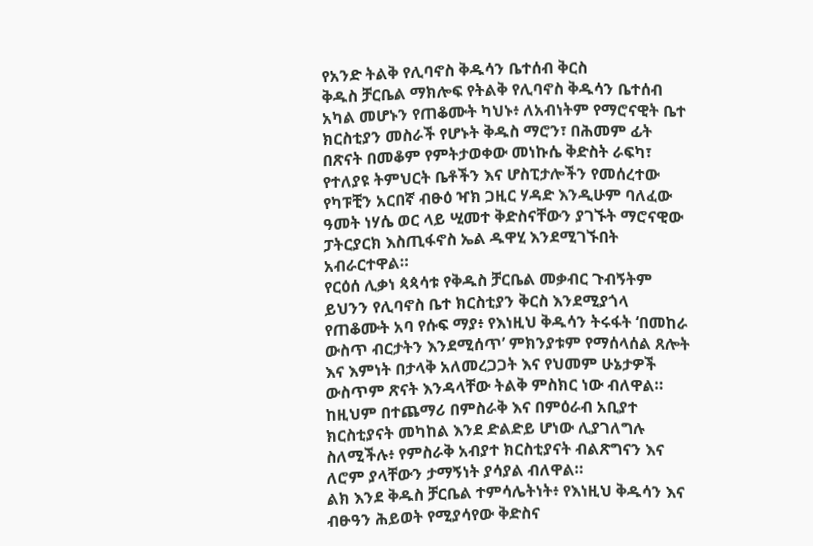የአንድ ትልቅ የሊባኖስ ቅዱሳን ቤተሰብ ቅርስ
ቅዱስ ቻርቤል ማክሎፍ የትልቅ የሊባኖስ ቅዱሳን ቤተሰብ አካል መሆኑን የጠቆሙት ካህኑ፥ ለአብነትም የማሮናዊት ቤተ ክርስቲያን መስራች የሆኑት ቅዱስ ማሮን፣ በሕመም ፊት በጽናት በመቆም የምትታወቀው መነኩሴ ቅድስት ራፍካ፣ የተለያዩ ትምህርት ቤቶችን እና ሆስፒታሎችን የመሰረተው የካፑቺን አርበኛ ብፁዕ ዣክ ጋዚር ሃዳድ እንዲሁም ባለፈው ዓመት ነሃሴ ወር ላይ ሢመተ ቅድስናቸውን ያገኙት ማሮናዊው ፓትርያርክ እስጢፋኖስ ኤል ዱዋሂ እንደሚገኙበት አብራርተዋል።
የርዕሰ ሊቃነ ጳጳሳቱ የቅዱስ ቻርቤል መቃብር ጉብኝትም ይህንን የሊባኖስ ቤተ ክርስቲያን ቅርስ እንደሚያጎላ የጠቆሙት አባ የሱፍ ማያ፥ የእነዚህ ቅዱሳን ትሩፋት ‘በመከራ ውስጥ ብርታትን እንደሚሰጥ’ ምክንያቱም የማሰላሰል ጸሎት እና እምነት በታላቅ አለመረጋጋት እና የህመም ሁኔታዎች ውስጥም ጽናት እንዳላቸው ትልቅ ምስክር ነው ብለዋል።
ከዚህም በተጨማሪ በምስራቅ እና በምዕራብ አቢያተ ክርስቲያናት መካከል እንደ ድልድይ ሆነው ሊያገለግሉ ስለሚችሉ፥ የምስራቅ አብያተ ክርስቲያናት ብልጽግናን እና ለሮም ያላቸውን ታማኝነት ያሳያል ብለዋል።
ልክ እንደ ቅዱስ ቻርቤል ተምሳሌትነት፥ የእነዚህ ቅዱሳን እና ብፁዓን ሕይወት የሚያሳየው ቅድስና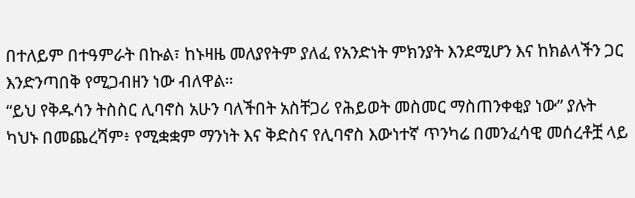በተለይም በተዓምራት በኩል፣ ከኑዛዜ መለያየትም ያለፈ የአንድነት ምክንያት እንደሚሆን እና ከክልላችን ጋር እንድንጣበቅ የሚጋብዘን ነው ብለዋል።
“ይህ የቅዱሳን ትስስር ሊባኖስ አሁን ባለችበት አስቸጋሪ የሕይወት መስመር ማስጠንቀቂያ ነው” ያሉት ካህኑ በመጨረሻም፥ የሚቋቋም ማንነት እና ቅድስና የሊባኖስ እውነተኛ ጥንካሬ በመንፈሳዊ መሰረቶቿ ላይ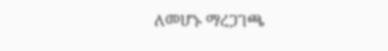ለመሆኑ ማረጋገጫ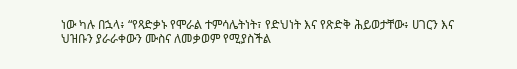ነው ካሉ በኋላ፥ “የጻድቃኑ የሞራል ተምሳሌትነት፣ የድህነት እና የጽድቅ ሕይወታቸው፥ ሀገርን እና ህዝቡን ያራራቀውን ሙስና ለመቃወም የሚያስችል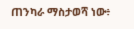ጠንካራ ማስታወሻ ነው፥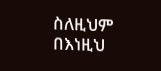ስለዚህም በእነዚህ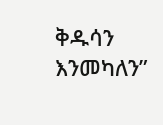ቅዱሳን እንመካለን”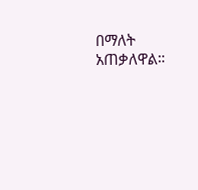በማለት አጠቃለዋል።